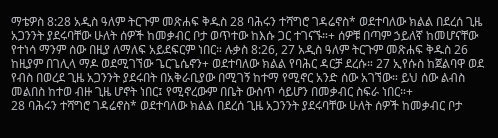ማቴዎስ 8:28 አዲስ ዓለም ትርጉም መጽሐፍ ቅዱስ 28 ባሕሩን ተሻግሮ ገዳሬኖስ* ወደተባለው ክልል በደረሰ ጊዜ አጋንንት ያደሩባቸው ሁለት ሰዎች ከመቃብር ቦታ ወጥተው ከእሱ ጋር ተገናኙ።+ ሰዎቹ በጣም ኃይለኛ ከመሆናቸው የተነሳ ማንም ሰው በዚያ ለማለፍ አይደፍርም ነበር። ሉቃስ 8:26, 27 አዲስ ዓለም ትርጉም መጽሐፍ ቅዱስ 26 ከዚያም በገሊላ ማዶ ወደሚገኘው ጌርጌሴኖን+ ወደተባለው ክልል የባሕር ዳርቻ ደረሱ። 27 ኢየሱስ ከጀልባዋ ወደ የብስ በወረደ ጊዜ አጋንንት ያደሩበት በአቅራቢያው በሚገኝ ከተማ የሚኖር አንድ ሰው አገኘው። ይህ ሰው ልብስ መልበስ ከተወ ብዙ ጊዜ ሆኖት ነበር፤ የሚኖረውም በቤት ውስጥ ሳይሆን በመቃብር ስፍራ ነበር።+
28 ባሕሩን ተሻግሮ ገዳሬኖስ* ወደተባለው ክልል በደረሰ ጊዜ አጋንንት ያደሩባቸው ሁለት ሰዎች ከመቃብር ቦታ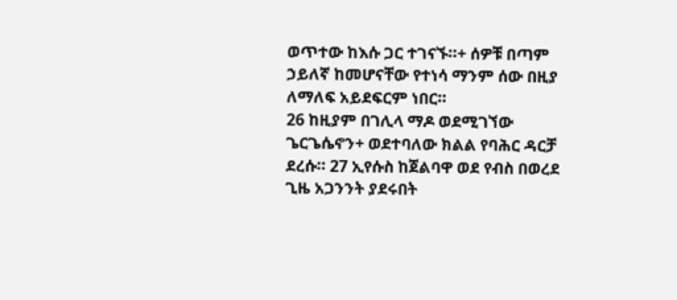ወጥተው ከእሱ ጋር ተገናኙ።+ ሰዎቹ በጣም ኃይለኛ ከመሆናቸው የተነሳ ማንም ሰው በዚያ ለማለፍ አይደፍርም ነበር።
26 ከዚያም በገሊላ ማዶ ወደሚገኘው ጌርጌሴኖን+ ወደተባለው ክልል የባሕር ዳርቻ ደረሱ። 27 ኢየሱስ ከጀልባዋ ወደ የብስ በወረደ ጊዜ አጋንንት ያደሩበት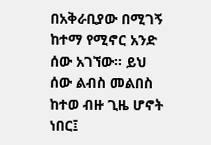በአቅራቢያው በሚገኝ ከተማ የሚኖር አንድ ሰው አገኘው። ይህ ሰው ልብስ መልበስ ከተወ ብዙ ጊዜ ሆኖት ነበር፤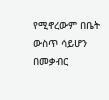የሚኖረውም በቤት ውስጥ ሳይሆን በመቃብር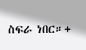ስፍራ ነበር።+